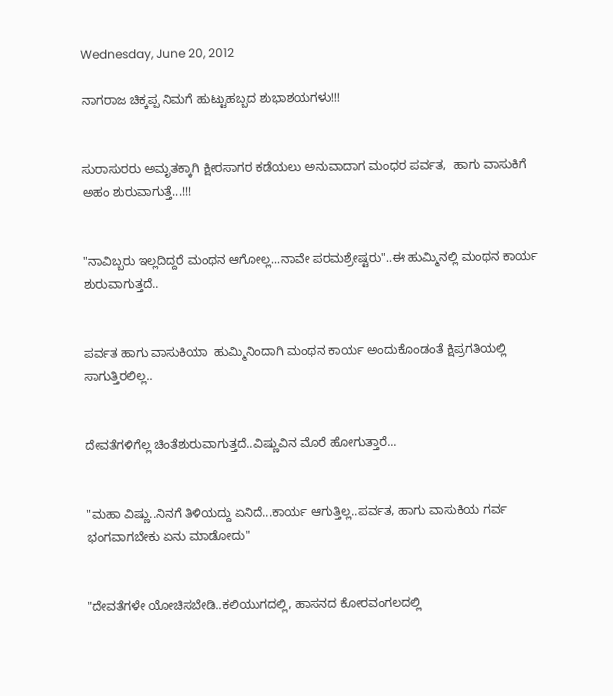Wednesday, June 20, 2012

ನಾಗರಾಜ ಚಿಕ್ಕಪ್ಪ ನಿಮಗೆ ಹುಟ್ಟುಹಬ್ಬದ ಶುಭಾಶಯಗಳು!!!


ಸುರಾಸುರರು ಅಮೃತಕ್ಕಾಗಿ ಕ್ಷೀರಸಾಗರ ಕಡೆಯಲು ಅನುವಾದಾಗ ಮಂಧರ ಪರ್ವತ,  ಹಾಗು ವಾಸುಕಿಗೆ ಅಹಂ ಶುರುವಾಗುತ್ತೆ...!!!


"ನಾವಿಬ್ಬರು ಇಲ್ಲದಿದ್ದರೆ ಮಂಥನ ಆಗೋಲ್ಲ...ನಾವೇ ಪರಮಶ್ರೇಷ್ಟರು"..ಈ ಹುಮ್ಮಿನಲ್ಲಿ ಮಂಥನ ಕಾರ್ಯ ಶುರುವಾಗುತ್ತದೆ..


ಪರ್ವತ ಹಾಗು ವಾಸುಕಿಯಾ  ಹುಮ್ಮಿನಿಂದಾಗಿ ಮಂಥನ ಕಾರ್ಯ ಅಂದುಕೊಂಡಂತೆ ಕ್ಷಿಪ್ರಗತಿಯಲ್ಲಿ ಸಾಗುತ್ತಿರಲಿಲ್ಲ..


ದೇವತೆಗಳಿಗೆಲ್ಲ ಚಿಂತೆಶುರುವಾಗುತ್ತದೆ..ವಿಷ್ಣುವಿನ ಮೊರೆ ಹೋಗುತ್ತಾರೆ...


"ಮಹಾ ವಿಷ್ಣು..ನಿನಗೆ ತಿಳಿಯದ್ದು ಏನಿದೆ...ಕಾರ್ಯ ಆಗುತ್ತಿಲ್ಲ..ಪರ್ವತ, ಹಾಗು ವಾಸುಕಿಯ ಗರ್ವ ಭಂಗವಾಗಬೇಕು ಏನು ಮಾಡೋದು"


"ದೇವತೆಗಳೇ ಯೋಚಿಸಬೇಡಿ..ಕಲಿಯುಗದಲ್ಲಿ, ಹಾಸನದ ಕೋರವಂಗಲದಲ್ಲಿ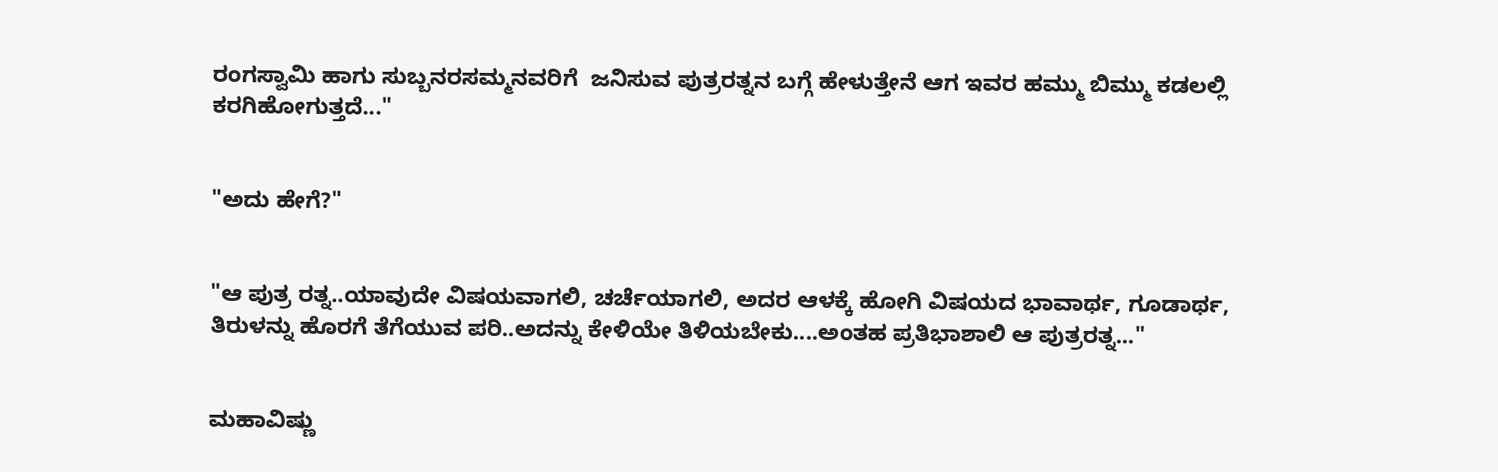ರಂಗಸ್ವಾಮಿ ಹಾಗು ಸುಬ್ಬನರಸಮ್ಮನವರಿಗೆ  ಜನಿಸುವ ಪುತ್ರರತ್ನನ ಬಗ್ಗೆ ಹೇಳುತ್ತೇನೆ ಆಗ ಇವರ ಹಮ್ಮು ಬಿಮ್ಮು ಕಡಲಲ್ಲಿ ಕರಗಿಹೋಗುತ್ತದೆ..."


"ಅದು ಹೇಗೆ?"


"ಆ ಪುತ್ರ ರತ್ನ..ಯಾವುದೇ ವಿಷಯವಾಗಲಿ, ಚರ್ಚೆಯಾಗಲಿ, ಅದರ ಆಳಕ್ಕೆ ಹೋಗಿ ವಿಷಯದ ಭಾವಾರ್ಥ, ಗೂಡಾರ್ಥ, ತಿರುಳನ್ನು ಹೊರಗೆ ತೆಗೆಯುವ ಪರಿ..ಅದನ್ನು ಕೇಳಿಯೇ ತಿಳಿಯಬೇಕು....ಅಂತಹ ಪ್ರತಿಭಾಶಾಲಿ ಆ ಪುತ್ರರತ್ನ..."


ಮಹಾವಿಷ್ಣು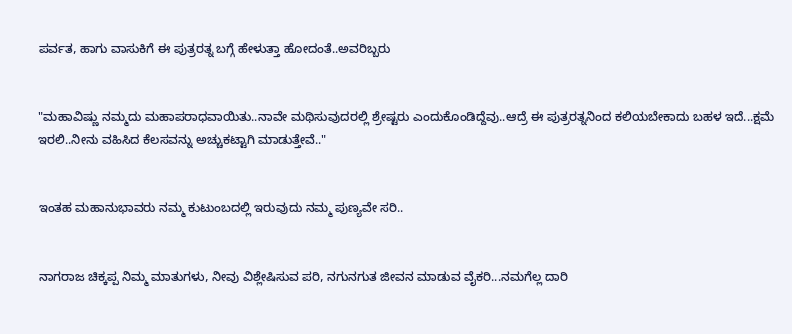ಪರ್ವತ, ಹಾಗು ವಾಸುಕಿಗೆ ಈ ಪುತ್ರರತ್ನ ಬಗ್ಗೆ ಹೇಳುತ್ತಾ ಹೋದಂತೆ..ಅವರಿಬ್ಬರು


"ಮಹಾವಿಷ್ಣು ನಮ್ಮದು ಮಹಾಪರಾಧವಾಯಿತು..ನಾವೇ ಮಥಿಸುವುದರಲ್ಲಿ ಶ್ರೇಷ್ಟರು ಎಂದುಕೊಂಡಿದ್ದೆವು..ಆದ್ರೆ ಈ ಪುತ್ರರತ್ನನಿಂದ ಕಲಿಯಬೇಕಾದು ಬಹಳ ಇದೆ...ಕ್ಷಮೆ ಇರಲಿ..ನೀನು ವಹಿಸಿದ ಕೆಲಸವನ್ನು ಅಚ್ಚುಕಟ್ಟಾಗಿ ಮಾಡುತ್ತೇವೆ.."


ಇಂತಹ ಮಹಾನುಭಾವರು ನಮ್ಮ ಕುಟುಂಬದಲ್ಲಿ ಇರುವುದು ನಮ್ಮ ಪುಣ್ಯವೇ ಸರಿ..


ನಾಗರಾಜ ಚಿಕ್ಕಪ್ಪ ನಿಮ್ಮ ಮಾತುಗಳು, ನೀವು ವಿಶ್ಲೇಷಿಸುವ ಪರಿ, ನಗುನಗುತ ಜೀವನ ಮಾಡುವ ವೈಕರಿ...ನಮಗೆಲ್ಲ ದಾರಿ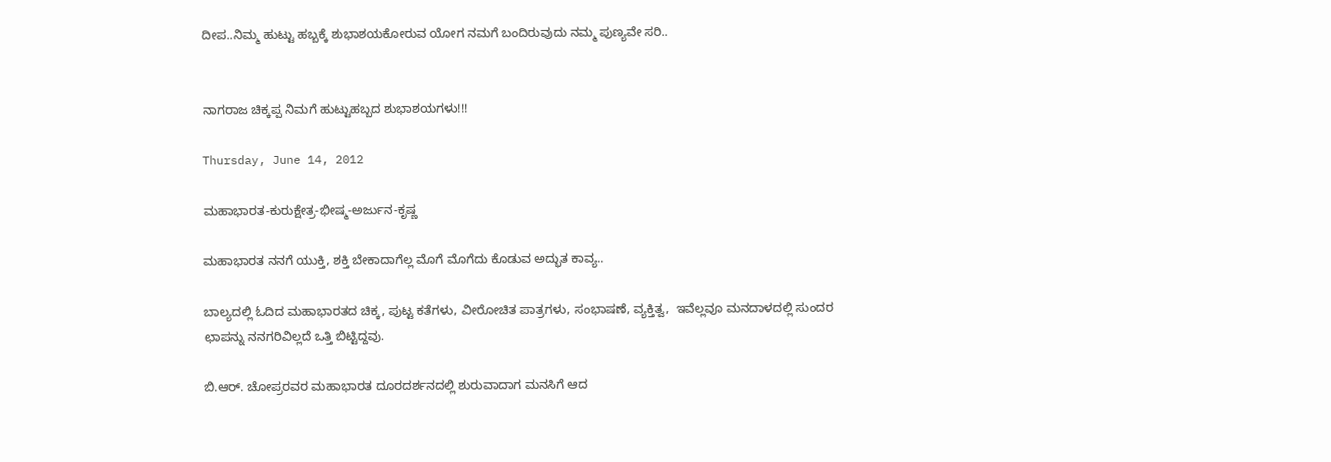ದೀಪ..ನಿಮ್ಮ ಹುಟ್ಟು ಹಬ್ಬಕ್ಕೆ ಶುಭಾಶಯಕೋರುವ ಯೋಗ ನಮಗೆ ಬಂದಿರುವುದು ನಮ್ಮ ಪುಣ್ಯವೇ ಸರಿ..


ನಾಗರಾಜ ಚಿಕ್ಕಪ್ಪ ನಿಮಗೆ ಹುಟ್ಟುಹಬ್ಬದ ಶುಭಾಶಯಗಳು!!!

Thursday, June 14, 2012

ಮಹಾಭಾರತ-ಕುರುಕ್ಷೇತ್ರ-ಭೀಷ್ಮ-ಅರ್ಜುನ-ಕೃಷ್ಣ

ಮಹಾಭಾರತ ನನಗೆ ಯುಕ್ತಿ, ಶಕ್ತಿ ಬೇಕಾದಾಗೆಲ್ಲ ಮೊಗೆ ಮೊಗೆದು ಕೊಡುವ ಅದ್ಭುತ ಕಾವ್ಯ..

ಬಾಲ್ಯದಲ್ಲಿ ಓದಿದ ಮಹಾಭಾರತದ ಚಿಕ್ಕ, ಪುಟ್ಟ ಕತೆಗಳು, ವೀರೋಚಿತ ಪಾತ್ರಗಳು, ಸಂಭಾಷಣೆ, ವ್ಯಕ್ತಿತ್ವ,  ಇವೆಲ್ಲವೂ ಮನದಾಳದಲ್ಲಿ ಸುಂದರ ಛಾಪನ್ನು ನನಗರಿವಿಲ್ಲದೆ ಒತ್ತಿ ಬಿಟ್ಟಿದ್ದವು.

ಬಿ.ಆರ್. ಚೋಪ್ರರವರ ಮಹಾಭಾರತ ದೂರದರ್ಶನದಲ್ಲಿ ಶುರುವಾದಾಗ ಮನಸಿಗೆ ಆದ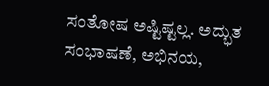ಸಂತೋಷ ಅಷ್ಟಿಷ್ಟಲ್ಲ. ಅದ್ಭುತ ಸಂಭಾಷಣೆ, ಅಭಿನಯ,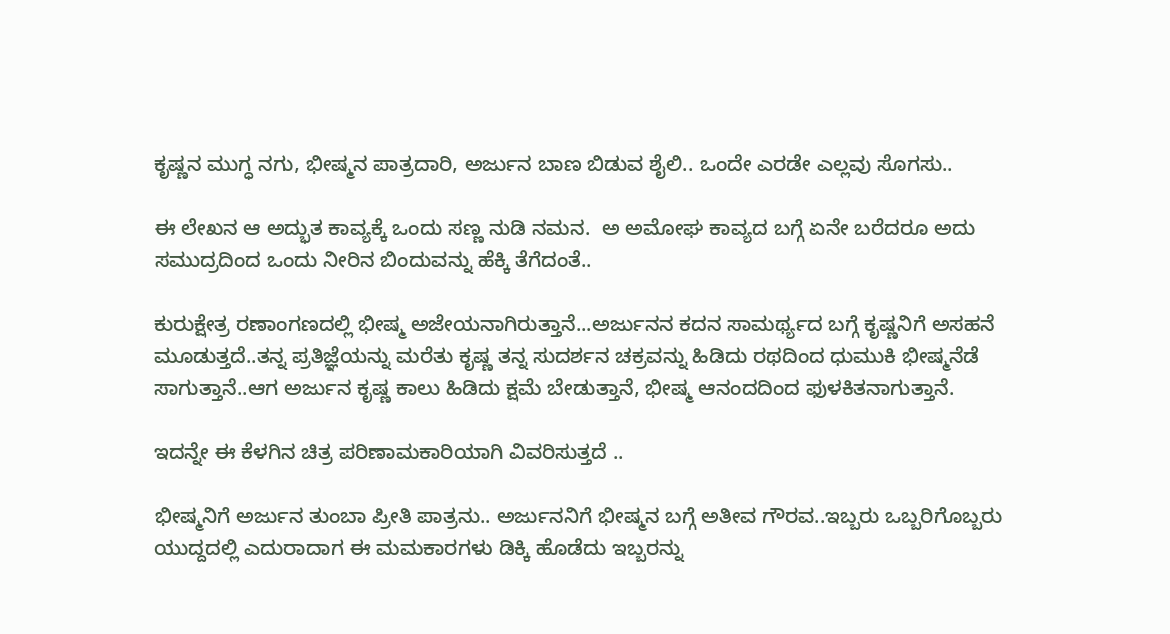ಕೃಷ್ಣನ ಮುಗ್ಧ ನಗು, ಭೀಷ್ಮನ ಪಾತ್ರದಾರಿ, ಅರ್ಜುನ ಬಾಣ ಬಿಡುವ ಶೈಲಿ.. ಒಂದೇ ಎರಡೇ ಎಲ್ಲವು ಸೊಗಸು..

ಈ ಲೇಖನ ಆ ಅದ್ಭುತ ಕಾವ್ಯಕ್ಕೆ ಒಂದು ಸಣ್ಣ ನುಡಿ ನಮನ.  ಅ ಅಮೋಘ ಕಾವ್ಯದ ಬಗ್ಗೆ ಏನೇ ಬರೆದರೂ ಅದು ಸಮುದ್ರದಿಂದ ಒಂದು ನೀರಿನ ಬಿಂದುವನ್ನು ಹೆಕ್ಕಿ ತೆಗೆದಂತೆ..

ಕುರುಕ್ಷೇತ್ರ ರಣಾಂಗಣದಲ್ಲಿ ಭೀಷ್ಮ ಅಜೇಯನಾಗಿರುತ್ತಾನೆ...ಅರ್ಜುನನ ಕದನ ಸಾಮರ್ಥ್ಯದ ಬಗ್ಗೆ ಕೃಷ್ಣನಿಗೆ ಅಸಹನೆ ಮೂಡುತ್ತದೆ..ತನ್ನ ಪ್ರತಿಜ್ಞೆಯನ್ನು ಮರೆತು ಕೃಷ್ಣ ತನ್ನ ಸುದರ್ಶನ ಚಕ್ರವನ್ನು ಹಿಡಿದು ರಥದಿಂದ ಧುಮುಕಿ ಭೀಷ್ಮನೆಡೆ ಸಾಗುತ್ತಾನೆ..ಆಗ ಅರ್ಜುನ ಕೃಷ್ಣ ಕಾಲು ಹಿಡಿದು ಕ್ಷಮೆ ಬೇಡುತ್ತಾನೆ, ಭೀಷ್ಮ ಆನಂದದಿಂದ ಫುಳಕಿತನಾಗುತ್ತಾನೆ.

ಇದನ್ನೇ ಈ ಕೆಳಗಿನ ಚಿತ್ರ ಪರಿಣಾಮಕಾರಿಯಾಗಿ ವಿವರಿಸುತ್ತದೆ ..

ಭೀಷ್ಮನಿಗೆ ಅರ್ಜುನ ತುಂಬಾ ಪ್ರೀತಿ ಪಾತ್ರನು.. ಅರ್ಜುನನಿಗೆ ಭೀಷ್ಮನ ಬಗ್ಗೆ ಅತೀವ ಗೌರವ..ಇಬ್ಬರು ಒಬ್ಬರಿಗೊಬ್ಬರು ಯುದ್ದದಲ್ಲಿ ಎದುರಾದಾಗ ಈ ಮಮಕಾರಗಳು ಡಿಕ್ಕಿ ಹೊಡೆದು ಇಬ್ಬರನ್ನು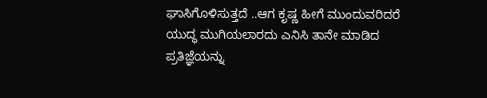ಘಾಸಿಗೊಳಿಸುತ್ತದೆ ..ಆಗ ಕೃಷ್ಣ ಹೀಗೆ ಮುಂದುವರಿದರೆ ಯುದ್ಧ ಮುಗಿಯಲಾರದು ಎನಿಸಿ ತಾನೇ ಮಾಡಿದ ಪ್ರತಿಜ್ಞೆಯನ್ನು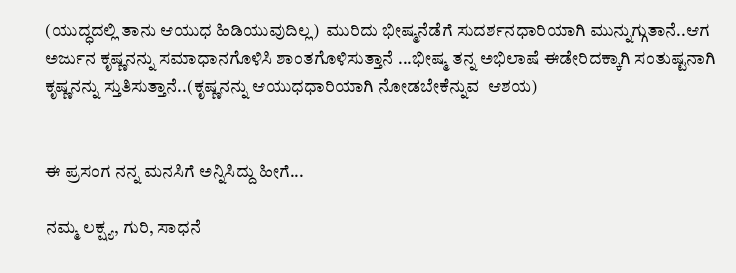(ಯುದ್ಧದಲ್ಲಿ ತಾನು ಆಯುಧ ಹಿಡಿಯುವುದಿಲ್ಲ)  ಮುರಿದು ಭೀಷ್ಮನೆಡೆಗೆ ಸುದರ್ಶನಧಾರಿಯಾಗಿ ಮುನ್ನುಗ್ಗುತಾನೆ..ಆಗ ಅರ್ಜುನ ಕೃಷ್ಣನನ್ನು ಸಮಾಧಾನಗೊಳಿಸಿ ಶಾಂತಗೊಳಿಸುತ್ತಾನೆ ...ಭೀಷ್ಮ ತನ್ನ ಅಭಿಲಾಷೆ ಈಡೇರಿದಕ್ಕಾಗಿ ಸಂತುಷ್ಟನಾಗಿ ಕೃಷ್ಣನನ್ನು ಸ್ತುತಿಸುತ್ತಾನೆ..(ಕೃಷ್ಣನನ್ನು ಆಯುಧಧಾರಿಯಾಗಿ ನೋಡಬೇಕೆನ್ನುವ  ಆಶಯ)


ಈ ಪ್ರಸಂಗ ನನ್ನ ಮನಸಿಗೆ ಅನ್ನಿಸಿದ್ದು ಹೀಗೆ...

ನಮ್ಮ ಲಕ್ಷ್ಯ, ಗುರಿ, ಸಾಧನೆ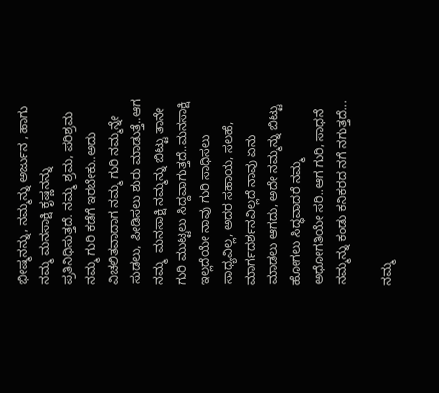ಭೀಷ್ಮನನ್ನು, ನಮ್ಮನ್ನು ಅರ್ಜುನ , ಹಾಗು ನಮ್ಮ ಮನಸಾಕ್ಷಿ ಕೃಷ್ಣನನ್ನು ಪ್ರತಿನಿಧಿಸುತ್ತದೆ. ನಮ್ಮ ಶ್ರಮ, ಪರಿಶ್ರಮ ನಮ್ಮ ಗುರಿ ಕಡೆಗೆ ಇರಬೇಕು..ಅದು ವಿಚಲಿತವಾದಾಗ ನಮ್ಮ ಗುರಿ ನಮ್ಮನ್ನೇ ಸುಡಲು, ಪೀಡಿಸಲು ಶುರು ಮಾಡುತ್ತೆ..ಆಗ ನಮ್ಮ  ಮನಸಾಕ್ಷಿ ನಮ್ಮನ್ನು ಬಿಟ್ಟು ತಾನೇ ಗುರಿ ಮುಟ್ಟಲು ಸಿದ್ದವಾಗುತ್ತದೆ..ಮನಸಾಕ್ಷಿ ಇಲ್ಲದೆಯೇ ನಾವು ಗುರಿ ಸಾಧಿಸಲು ಸಾಧ್ಯವಿಲ್ಲ, ಅದರ ಸಹಾಯ, ಸಲಹೆ, ಮಾರ್ಗದರ್ಶನವಿಲ್ಲದೆ ನಾವು ಏನು ಮಾಡಲು ಆಗದು, ಅದೇ ನಮ್ಮನ್ನು ಬಿಟ್ಟು ಹೋಗಲು ಸಿದ್ಧವಾದರೆ ನಮ್ಮ ಅಧೋಗತಿಯೇ ಸರಿ..ಆಗ ಗುರಿ, ಸಾಧನೆ ನಮ್ಮನ್ನು ಕಂಡು ಕನಿಕರದ ನಗೆ ನಗುತ್ತದೆ...

ನಮ್ಮ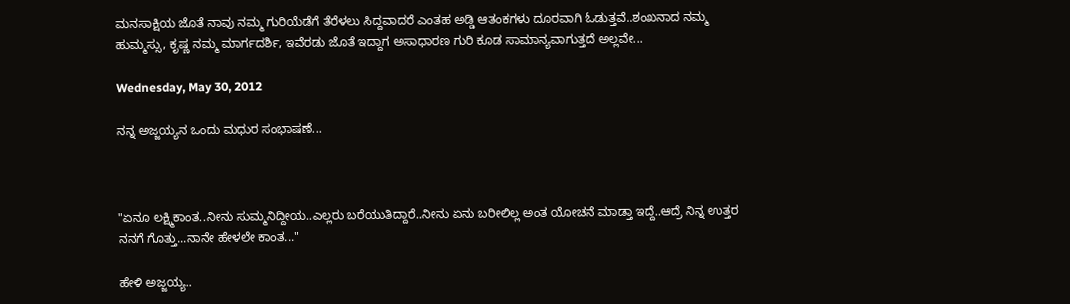ಮನಸಾಕ್ಷಿಯ ಜೊತೆ ನಾವು ನಮ್ಮ ಗುರಿಯೆಡೆಗೆ ತೆರೆಳಲು ಸಿದ್ದವಾದರೆ ಎಂತಹ ಅಡ್ಡಿ ಆತಂಕಗಳು ದೂರವಾಗಿ ಓಡುತ್ತವೆ..ಶಂಖನಾದ ನಮ್ಮ ಹುಮ್ಮಸ್ಸು, ಕೃಷ್ಣ ನಮ್ಮ ಮಾರ್ಗದರ್ಶಿ, ಇವೆರಡು ಜೊತೆ ಇದ್ದಾಗ ಅಸಾಧಾರಣ ಗುರಿ ಕೂಡ ಸಾಮಾನ್ಯವಾಗುತ್ತದೆ ಅಲ್ಲವೇ...

Wednesday, May 30, 2012

ನನ್ನ ಅಜ್ಜಯ್ಯನ ಒಂದು ಮಧುರ ಸಂಭಾಷಣೆ...



"ಏನೂ ಲಕ್ಷ್ಮಿಕಾಂತ..ನೀನು ಸುಮ್ಮನಿದ್ದೀಯ..ಎಲ್ಲರು ಬರೆಯುತಿದ್ದಾರೆ..ನೀನು ಏನು ಬರೀಲಿಲ್ಲ ಅಂತ ಯೋಚನೆ ಮಾಡ್ತಾ ಇದ್ದೆ..ಆದ್ರೆ ನಿನ್ನ ಉತ್ತರ ನನಗೆ ಗೊತ್ತು...ನಾನೇ ಹೇಳಲೇ ಕಾಂತ..."

ಹೇಳಿ ಅಜ್ಜಯ್ಯ..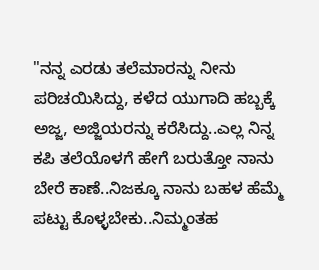"ನನ್ನ ಎರಡು ತಲೆಮಾರನ್ನು ನೀನು ಪರಿಚಯಿಸಿದ್ದು, ಕಳೆದ ಯುಗಾದಿ ಹಬ್ಬಕ್ಕೆ ಅಜ್ಜ, ಅಜ್ಜಿಯರನ್ನು ಕರೆಸಿದ್ದು..ಎಲ್ಲ ನಿನ್ನ ಕಪಿ ತಲೆಯೊಳಗೆ ಹೇಗೆ ಬರುತ್ತೋ ನಾನು ಬೇರೆ ಕಾಣೆ..ನಿಜಕ್ಕೂ ನಾನು ಬಹಳ ಹೆಮ್ಮೆ ಪಟ್ಟು ಕೊಳ್ಳಬೇಕು..ನಿಮ್ಮಂತಹ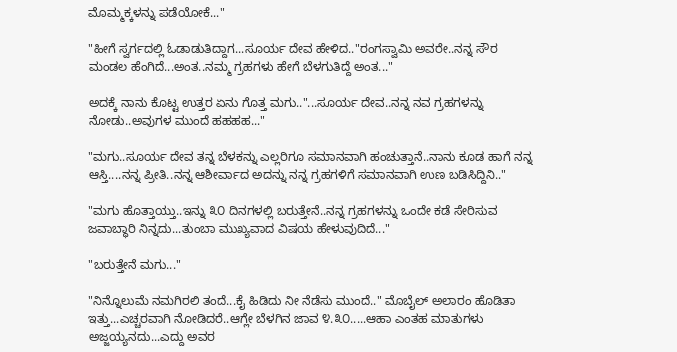ಮೊಮ್ಮಕ್ಕಳನ್ನು ಪಡೆಯೋಕೆ..."

"ಹೀಗೆ ಸ್ವರ್ಗದಲ್ಲಿ ಓಡಾಡುತಿದ್ದಾಗ...ಸೂರ್ಯ ದೇವ ಹೇಳಿದ.."ರಂಗಸ್ವಾಮಿ ಅವರೇ..ನನ್ನ ಸೌರ ಮಂಡಲ ಹೆಂಗಿದೆ...ಅಂತ..ನಮ್ಮ ಗ್ರಹಗಳು ಹೇಗೆ ಬೆಳಗುತಿದ್ದೆ ಅಂತ..."

ಅದಕ್ಕೆ ನಾನು ಕೊಟ್ಟ ಉತ್ತರ ಏನು ಗೊತ್ತ ಮಗು.."...ಸೂರ್ಯ ದೇವ..ನನ್ನ ನವ ಗ್ರಹಗಳನ್ನು ನೋಡು..ಅವುಗಳ ಮುಂದೆ ಹಹಹಹ..."

"ಮಗು..ಸೂರ್ಯ ದೇವ ತನ್ನ ಬೆಳಕನ್ನು ಎಲ್ಲರಿಗೂ ಸಮಾನವಾಗಿ ಹಂಚುತ್ತಾನೆ..ನಾನು ಕೂಡ ಹಾಗೆ ನನ್ನ ಆಸ್ತಿ....ನನ್ನ ಪ್ರೀತಿ..ನನ್ನ ಆಶೀರ್ವಾದ ಅದನ್ನು ನನ್ನ ಗ್ರಹಗಳಿಗೆ ಸಮಾನವಾಗಿ ಉಣ ಬಡಿಸಿದ್ದಿನಿ.."

"ಮಗು ಹೊತ್ತಾಯ್ತು..ಇನ್ನು ೩೦ ದಿನಗಳಲ್ಲಿ ಬರುತ್ತೇನೆ..ನನ್ನ ಗ್ರಹಗಳನ್ನು ಒಂದೇ ಕಡೆ ಸೇರಿಸುವ ಜವಾಬ್ಧಾರಿ ನಿನ್ನದು...ತುಂಬಾ ಮುಖ್ಯವಾದ ವಿಷಯ ಹೇಳುವುದಿದೆ..."

"ಬರುತ್ತೇನೆ ಮಗು..."

"ನಿನ್ನೊಲುಮೆ ನಮಗಿರಲಿ ತಂದೆ...ಕೈ ಹಿಡಿದು ನೀ ನೆಡೆಸು ಮುಂದೆ.." ಮೊಬೈಲ್ ಅಲಾರಂ ಹೊಡಿತಾ ಇತ್ತು...ಎಚ್ಚರವಾಗಿ ನೋಡಿದರೆ..ಆಗ್ಲೇ ಬೆಳಗಿನ ಜಾವ ೪.೩೦.....ಆಹಾ ಎಂತಹ ಮಾತುಗಳು ಅಜ್ಜಯ್ಯನದು...ಎದ್ದು ಅವರ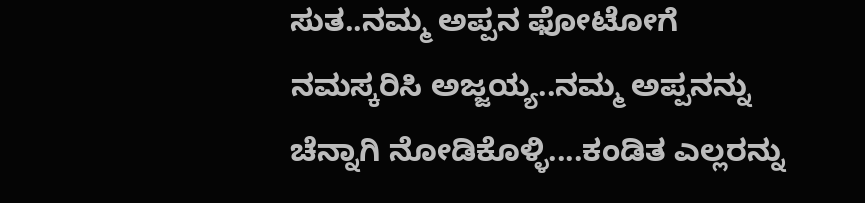ಸುತ..ನಮ್ಮ ಅಪ್ಪನ ಫೋಟೋಗೆ ನಮಸ್ಕರಿಸಿ ಅಜ್ಜಯ್ಯ..ನಮ್ಮ ಅಪ್ಪನನ್ನು ಚೆನ್ನಾಗಿ ನೋಡಿಕೊಳ್ಳಿ....ಕಂಡಿತ ಎಲ್ಲರನ್ನು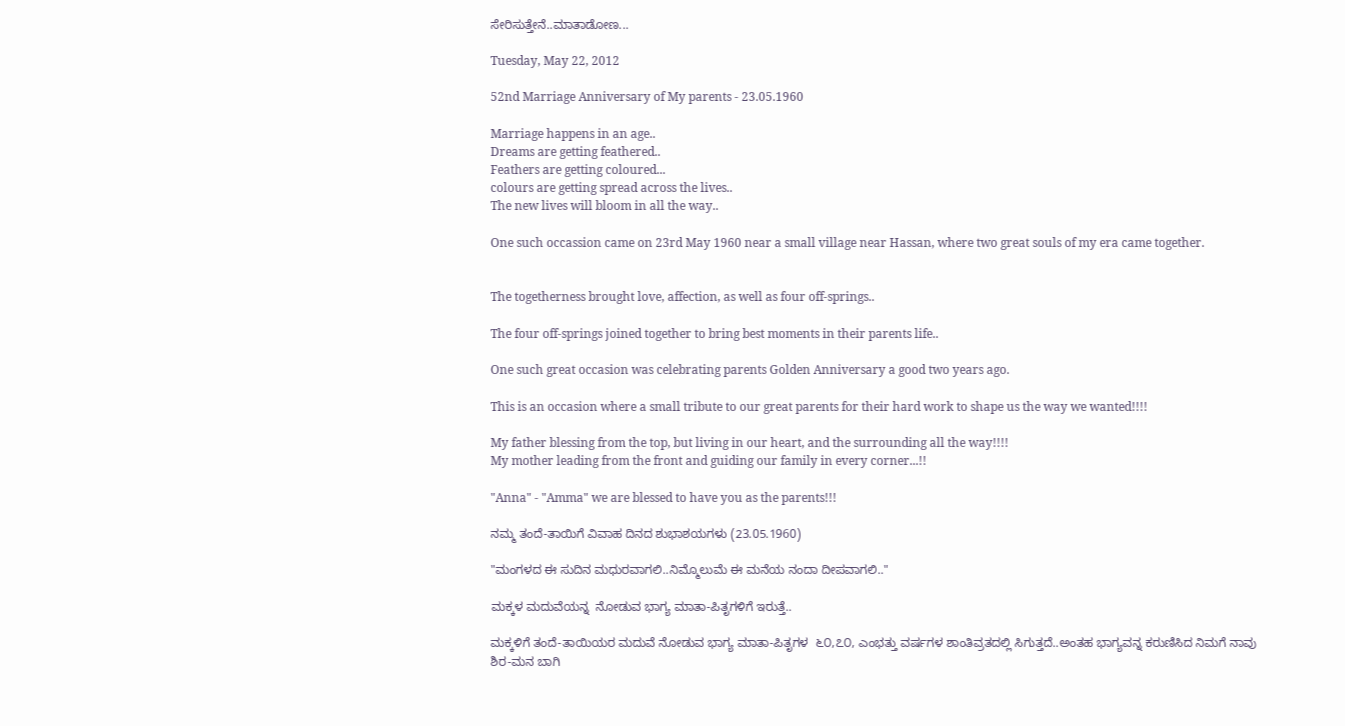ಸೇರಿಸುತ್ತೇನೆ..ಮಾತಾಡೋಣ...

Tuesday, May 22, 2012

52nd Marriage Anniversary of My parents - 23.05.1960

Marriage happens in an age..
Dreams are getting feathered..
Feathers are getting coloured...
colours are getting spread across the lives..
The new lives will bloom in all the way..

One such occassion came on 23rd May 1960 near a small village near Hassan, where two great souls of my era came together.


The togetherness brought love, affection, as well as four off-springs..

The four off-springs joined together to bring best moments in their parents life..

One such great occasion was celebrating parents Golden Anniversary a good two years ago.

This is an occasion where a small tribute to our great parents for their hard work to shape us the way we wanted!!!!

My father blessing from the top, but living in our heart, and the surrounding all the way!!!!
My mother leading from the front and guiding our family in every corner...!!

"Anna" - "Amma" we are blessed to have you as the parents!!!

ನಮ್ಮ ತಂದೆ-ತಾಯಿಗೆ ವಿವಾಹ ದಿನದ ಶುಭಾಶಯಗಳು (23.05.1960)

"ಮಂಗಳದ ಈ ಸುದಿನ ಮಧುರವಾಗಲಿ..ನಿಮ್ಮೊಲುಮೆ ಈ ಮನೆಯ ನಂದಾ ದೀಪವಾಗಲಿ.."

ಮಕ್ಕಳ ಮದುವೆಯನ್ನ  ನೋಡುವ ಭಾಗ್ಯ ಮಾತಾ-ಪಿತೃಗಳಿಗೆ ಇರುತ್ತೆ..

ಮಕ್ಕಳಿಗೆ ತಂದೆ-ತಾಯಿಯರ ಮದುವೆ ನೋಡುವ ಭಾಗ್ಯ ಮಾತಾ-ಪಿತೃಗಳ  ೬೦,೭೦, ಎಂಭತ್ತು ವರ್ಷಗಳ ಶಾಂತಿವ್ರತದಲ್ಲಿ ಸಿಗುತ್ತದೆ..ಅಂತಹ ಭಾಗ್ಯವನ್ನ ಕರುಣಿಸಿದ ನಿಮಗೆ ನಾವು ಶಿರ-ಮನ ಬಾಗಿ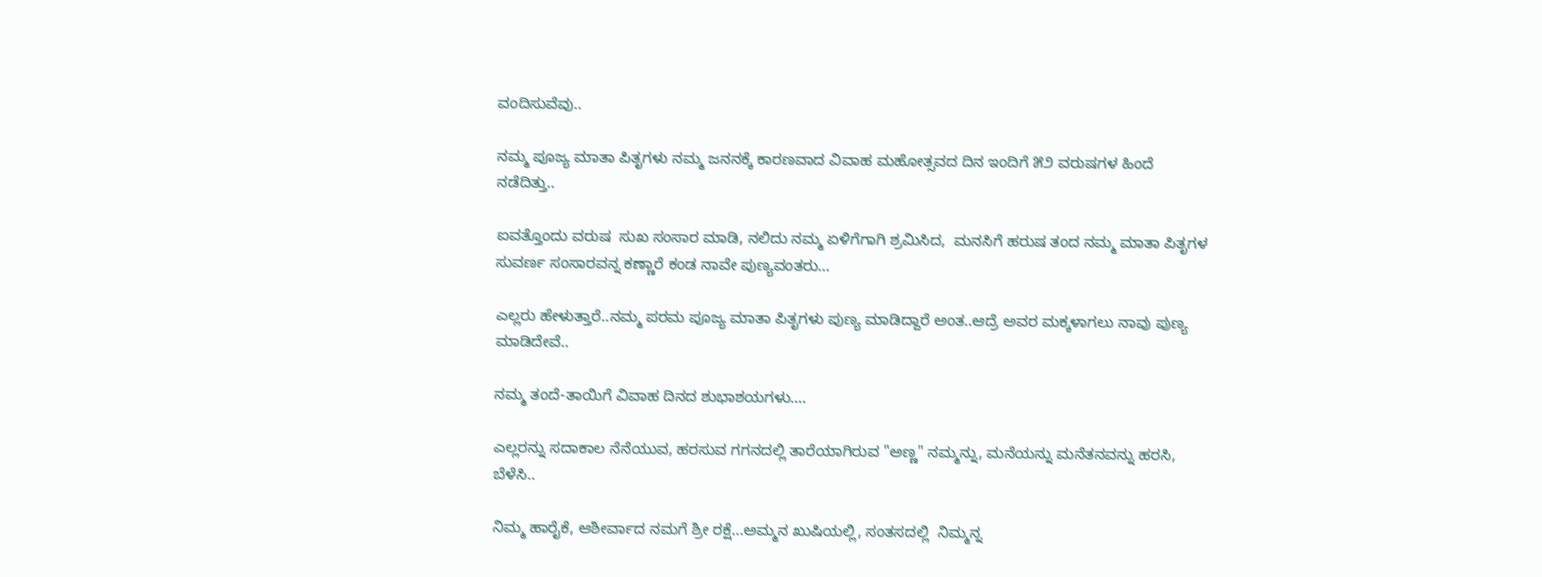ವಂದಿಸುವೆವು..

ನಮ್ಮ ಪೂಜ್ಯ ಮಾತಾ ಪಿತೃಗಳು ನಮ್ಮ ಜನನಕ್ಕೆ ಕಾರಣವಾದ ವಿವಾಹ ಮಹೋತ್ಸವದ ದಿನ ಇಂದಿಗೆ ೫೨ ವರುಷಗಳ ಹಿಂದೆ ನಡೆದಿತ್ತು..

ಐವತ್ತೊಂದು ವರುಷ  ಸುಖ ಸಂಸಾರ ಮಾಡಿ, ನಲಿದು ನಮ್ಮ ಏಳಿಗೆಗಾಗಿ ಶ್ರಮಿಸಿದ,  ಮನಸಿಗೆ ಹರುಷ ತಂದ ನಮ್ಮ ಮಾತಾ ಪಿತೃಗಳ ಸುವರ್ಣ ಸಂಸಾರವನ್ನ ಕಣ್ಣಾರೆ ಕಂಡ ನಾವೇ ಪುಣ್ಯವಂತರು...

ಎಲ್ಲರು ಹೇಳುತ್ತಾರೆ..ನಮ್ಮ ಪರಮ ಪೂಜ್ಯ ಮಾತಾ ಪಿತೃಗಳು ಪುಣ್ಯ ಮಾಡಿದ್ದಾರೆ ಅಂತ..ಆದ್ರೆ ಅವರ ಮಕ್ಕಳಾಗಲು ನಾವು ಪುಣ್ಯ ಮಾಡಿದೇವೆ..

ನಮ್ಮ ತಂದೆ-ತಾಯಿಗೆ ವಿವಾಹ ದಿನದ ಶುಭಾಶಯಗಳು....

ಎಲ್ಲರನ್ನು ಸದಾಕಾಲ ನೆನೆಯುವ, ಹರಸುವ ಗಗನದಲ್ಲಿ ತಾರೆಯಾಗಿರುವ "ಅಣ್ಣ" ನಮ್ಮನ್ನು, ಮನೆಯನ್ನು ಮನೆತನವನ್ನು ಹರಸಿ, ಬೆಳೆಸಿ..

ನಿಮ್ಮ ಹಾರೈಕೆ, ಆಶೀರ್ವಾದ ನಮಗೆ ಶ್ರೀ ರಕ್ಷೆ...ಅಮ್ಮನ ಖುಷಿಯಲ್ಲಿ, ಸಂತಸದಲ್ಲಿ  ನಿಮ್ಮನ್ನ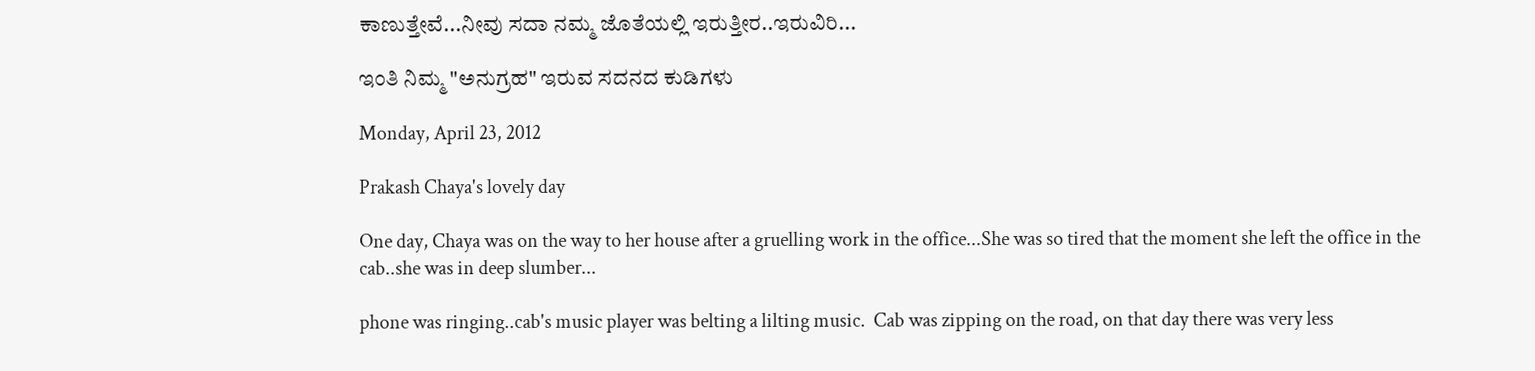ಕಾಣುತ್ತೇವೆ...ನೀವು ಸದಾ ನಮ್ಮ ಜೊತೆಯಲ್ಲಿ ಇರುತ್ತೀರ..ಇರುವಿರಿ...

ಇಂತಿ ನಿಮ್ಮ "ಅನುಗ್ರಹ" ಇರುವ ಸದನದ ಕುಡಿಗಳು

Monday, April 23, 2012

Prakash Chaya's lovely day

One day, Chaya was on the way to her house after a gruelling work in the office...She was so tired that the moment she left the office in the cab..she was in deep slumber...

phone was ringing..cab's music player was belting a lilting music.  Cab was zipping on the road, on that day there was very less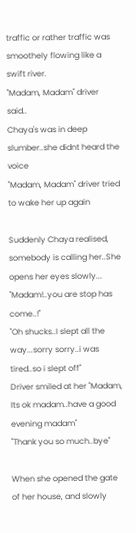traffic or rather traffic was smoothely flowing like a swift river.
"Madam, Madam" driver said..
Chaya's was in deep slumber..she didnt heard the voice
"Madam, Madam" driver tried to wake her up again

Suddenly Chaya realised, somebody is calling her..She opens her eyes slowly...
"Madam!..you are stop has come..!"
"Oh shucks..I slept all the way...sorry sorry..i was tired..so i slept off"
Driver smiled at her "Madam, Its ok madam..have a good evening madam"
"Thank you so much..bye"

When she opened the gate of her house, and slowly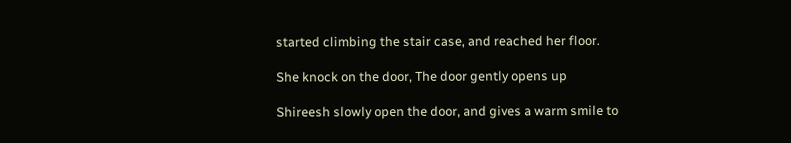started climbing the stair case, and reached her floor.

She knock on the door, The door gently opens up

Shireesh slowly open the door, and gives a warm smile to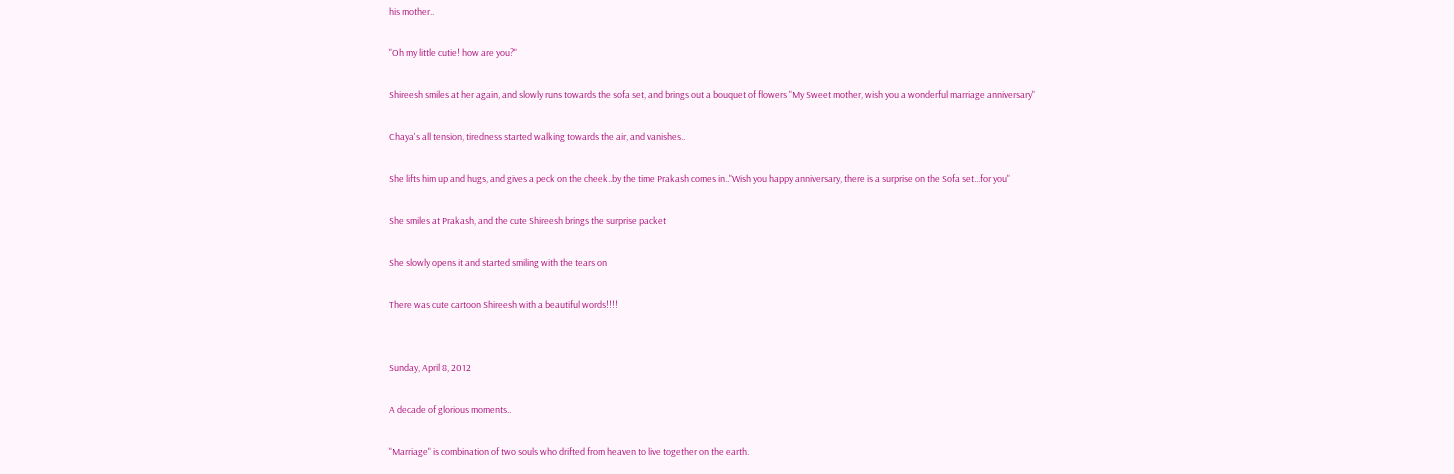his mother..

"Oh my little cutie! how are you?"

Shireesh smiles at her again, and slowly runs towards the sofa set, and brings out a bouquet of flowers "My Sweet mother, wish you a wonderful marriage anniversary"

Chaya's all tension, tiredness started walking towards the air, and vanishes..

She lifts him up and hugs, and gives a peck on the cheek..by the time Prakash comes in.."Wish you happy anniversary, there is a surprise on the Sofa set...for you"

She smiles at Prakash, and the cute Shireesh brings the surprise packet

She slowly opens it and started smiling with the tears on

There was cute cartoon Shireesh with a beautiful words!!!!


Sunday, April 8, 2012

A decade of glorious moments..

"Marriage" is combination of two souls who drifted from heaven to live together on the earth.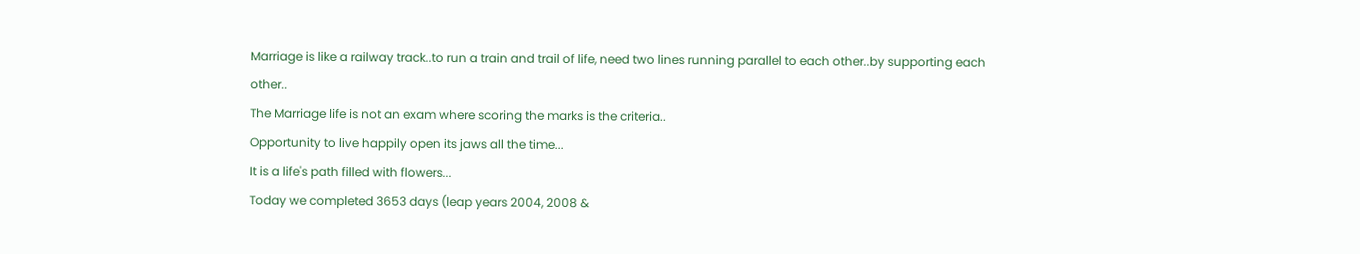Marriage is like a railway track..to run a train and trail of life, need two lines running parallel to each other..by supporting each other..
The Marriage life is not an exam where scoring the marks is the criteria..
Opportunity to live happily open its jaws all the time...
It is a life's path filled with flowers...
Today we completed 3653 days (leap years 2004, 2008 &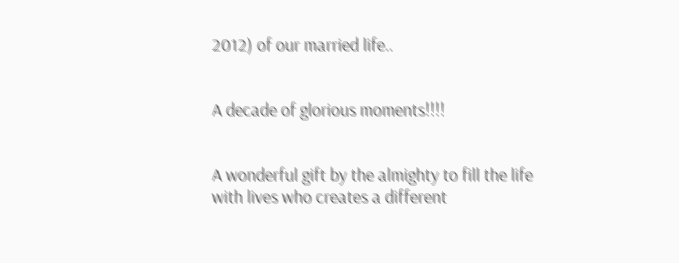2012) of our married life..


A decade of glorious moments!!!!


A wonderful gift by the almighty to fill the life with lives who creates a different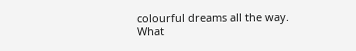colourful dreams all the way.
What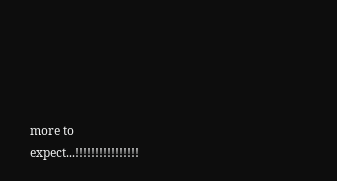more to expect...!!!!!!!!!!!!!!!!